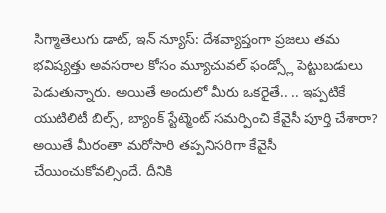సిగ్మాతెలుగు డాట్, ఇన్ న్యూస్: దేశవ్యాప్తంగా ప్రజలు తమ భవిష్యత్తు అవసరాల కోసం మ్యూచువల్ ఫండ్స్లో పెట్టుబడులు పెడుతున్నారు. అయితే అందులో మీరు ఒకరైతే.. .. ఇప్పటికే యుటిలిటీ బిల్స్, బ్యాంక్ స్టేట్మెంట్ సమర్పించి కేవైసీ పూర్తి చేశారా? అయితే మీరంతా మరోసారి తప్పనిసరిగా కేవైసీ చేయించుకోవల్సిందే. దీనికి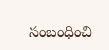సంబంధించి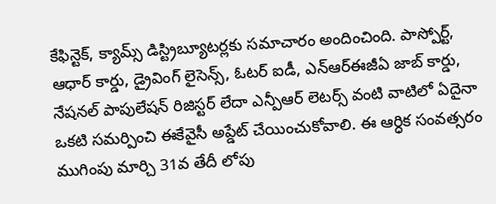కేఫిన్టెక్, క్యామ్స్ డిస్ట్రిబ్యూటర్లకు సమాచారం అందించింది. పాస్పోర్ట్, ఆధార్ కార్డు, డ్రైవింగ్ లైసెన్స్, ఓటర్ ఐడీ, ఎన్ఆర్ఈజీఏ జాబ్ కార్డు, నేషనల్ పాపులేషన్ రిజిస్టర్ లేదా ఎన్పీఆర్ లెటర్స్ వంటి వాటిలో ఏదైనా ఒకటి సమర్పించి ఈకేవైసీ అప్డేట్ చేయించుకోవాలి. ఈ ఆర్ధిక సంవత్సరం ముగింపు మార్చి 31వ తేదీ లోపు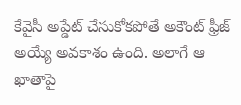కేవైసీ అప్డేట్ చేసుకోకపోతే అకౌంట్ ఫ్రీజ్ అయ్యే అవకాశం ఉంది. అలాగే ఆ ఖాతాపై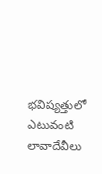భవిష్యత్తులో ఎటువంటి లావాదేవీలు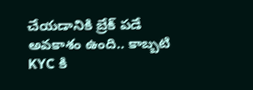చేయడానికి బ్రేక్ పడే అవకాశం ఉంది.. కాబ్బటి KYC కి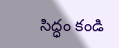సిద్ధం కండి